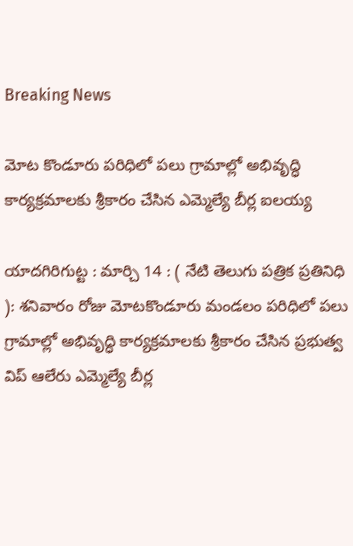Breaking News

మోట కొండూరు పరిధిలో పలు గ్రామాల్లో అభివృద్ధి కార్యక్రమాలకు శ్రీకారం చేసిన ఎమ్మెల్యే బీర్ల ఐలయ్య

యాదగిరిగుట్ట : మార్చి 14 : ( నేటి తెలుగు పత్రిక ప్రతినిధి ): శనివారం రోజు మోటకొండూరు మండలం పరిధిలో పలు గ్రామాల్లో అభివృద్ధి కార్యక్రమాలకు శ్రీకారం చేసిన ప్రభుత్వ విప్ ఆలేరు ఎమ్మెల్యే బీర్ల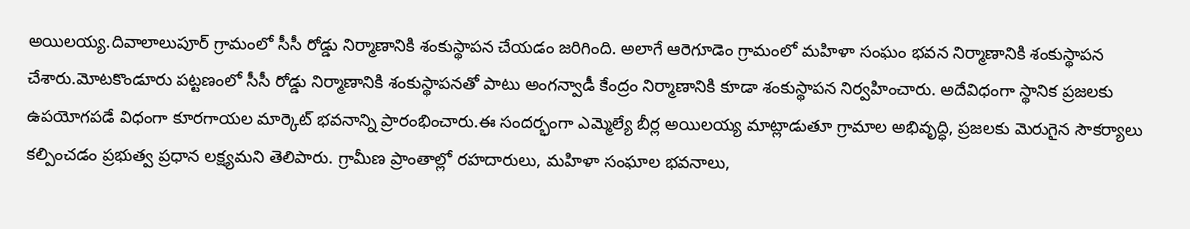అయిలయ్య.దివాలాలుపూర్ గ్రామంలో సీసీ రోడ్డు నిర్మాణానికి శంకుస్థాపన చేయడం జరిగింది. అలాగే ఆరెగూడెం గ్రామంలో మహిళా సంఘం భవన నిర్మాణానికి శంకుస్థాపన చేశారు.మోటకొండూరు పట్టణంలో సీసీ రోడ్డు నిర్మాణానికి శంకుస్థాపనతో పాటు అంగన్వాడీ కేంద్రం నిర్మాణానికి కూడా శంకుస్థాపన నిర్వహించారు. అదేవిధంగా స్థానిక ప్రజలకు ఉపయోగపడే విధంగా కూరగాయల మార్కెట్ భవనాన్ని ప్రారంభించారు.ఈ సందర్భంగా ఎమ్మెల్యే బీర్ల అయిలయ్య మాట్లాడుతూ గ్రామాల అభివృద్ధి, ప్రజలకు మెరుగైన సౌకర్యాలు కల్పించడం ప్రభుత్వ ప్రధాన లక్ష్యమని తెలిపారు. గ్రామీణ ప్రాంతాల్లో రహదారులు, మహిళా సంఘాల భవనాలు,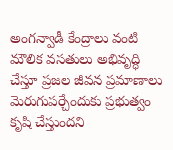అంగన్వాడీ కేంద్రాలు వంటి మౌలిక వసతులు అభివృద్ధి చేస్తూ ప్రజల జీవన ప్రమాణాలు మెరుగుపర్చేందుకు ప్రభుత్వం కృషి చేస్తుందని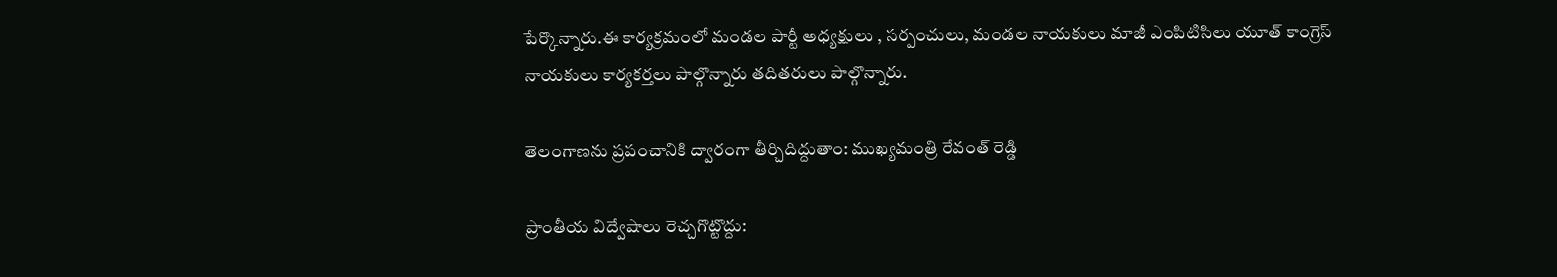పేర్కొన్నారు.ఈ కార్యక్రమంలో మండల పార్టీ అధ్యక్షులు , సర్పంచులు, మండల నాయకులు మాజీ ఎంపిటిసిలు యూత్ కాంగ్రెస్ నాయకులు కార్యకర్తలు పాల్గొన్నారు తదితరులు పాల్గొన్నారు.

తెలంగాణను ప్రపంచానికి ద్వారంగా తీర్చిదిద్దుతాం: ముఖ్యమంత్రి రేవంత్ రెడ్డి

ప్రాంతీయ విద్వేషాలు రెచ్చగొట్టొద్దు: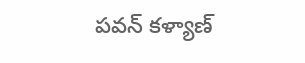పవన్ కళ్యాణ్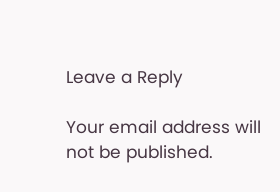Leave a Reply

Your email address will not be published.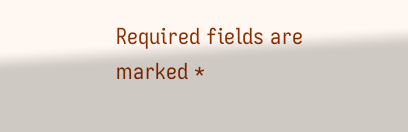Required fields are marked *